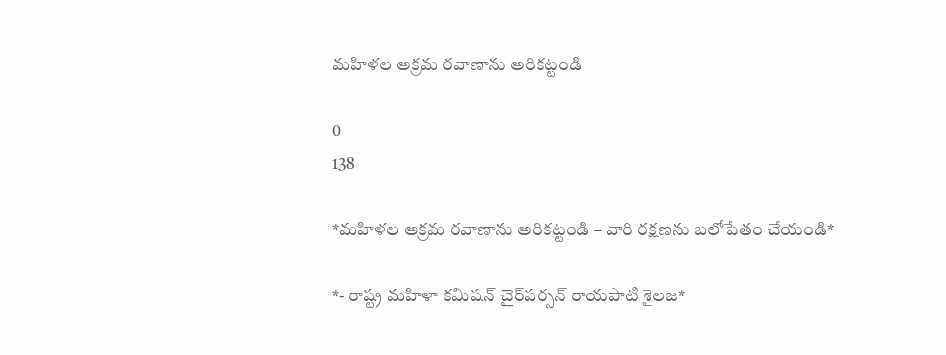మహిళల అక్రమ రవాణాను అరికట్టండి

0
138

*మహిళల అక్రమ రవాణాను అరికట్టండి – వారి రక్షణను బలోపేతం చేయండి*

*- రాష్ట్ర మహిళా కమిషన్ చైర్‌పర్సన్ రాయపాటి శైలజ*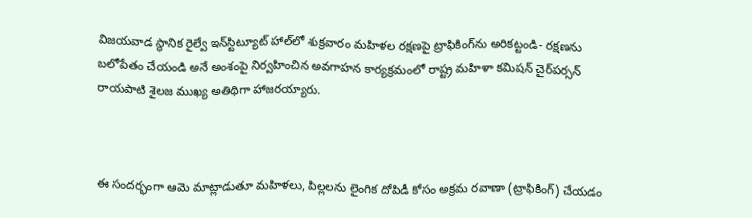విజయవాడ స్థానిక రైల్వే ఇన్‌స్టిట్యూట్ హాల్‌లో శుక్రవారం మహిళల రక్షణపై ట్రాఫికింగ్‌ను అరికట్టండి- రక్షణను బలోపేతం చేయండి అనే అంశంపై నిర్వహించిన అవగాహన కార్యక్రమంలో రాష్ట్ర మహిళా కమిషన్ చైర్‌పర్సన్ రాయపాటి శైలజ ముఖ్య అతిథిగా హాజరయ్యారు.



ఈ సందర్భంగా ఆమె మాట్లాడుతూ మహిళలు, పిల్లలను లైంగిక దోపిడీ కోసం అక్రమ రవాణా (ట్రాఫికింగ్) చేయడం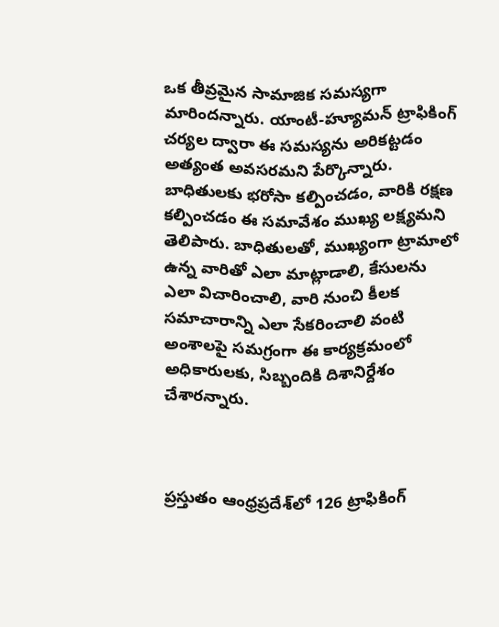ఒక తీవ్రమైన సామాజిక సమస్యగా మారిందన్నారు. యాంటీ-హ్యూమన్ ట్రాఫికింగ్ చర్యల ద్వారా ఈ సమస్యను అరికట్టడం అత్యంత అవసరమని పేర్కొన్నారు. బాధితులకు భరోసా కల్పించడం, వారికి రక్షణ కల్పించడం ఈ సమావేశం ముఖ్య లక్ష్యమని తెలిపారు. బాధితులతో, ముఖ్యంగా ట్రామాలో ఉన్న వారితో ఎలా మాట్లాడాలి, కేసులను ఎలా విచారించాలి, వారి నుంచి కీలక సమాచారాన్ని ఎలా సేకరించాలి వంటి అంశాలపై సమగ్రంగా ఈ కార్యక్రమంలో అధికారులకు, సిబ్బందికి దిశానిర్దేశం చేశారన్నారు.



ప్రస్తుతం ఆంధ్రప్రదేశ్‌లో 126 ట్రాఫికింగ్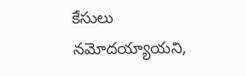కేసులు నమోదయ్యాయని,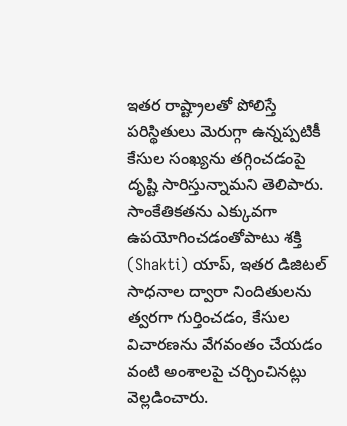ఇతర రాష్ట్రాలతో పోలిస్తే పరిస్థితులు మెరుగ్గా ఉన్నప్పటికీ కేసుల సంఖ్యను తగ్గించడంపై దృష్టి సారిస్తున్నామని తెలిపారు. సాంకేతికతను ఎక్కువగా ఉపయోగించడంతోపాటు శక్తి (Shakti) యాప్, ఇతర డిజిటల్ సాధనాల ద్వారా నిందితులను త్వరగా గుర్తించడం, కేసుల విచారణను వేగవంతం చేయడం వంటి అంశాలపై చర్చించినట్లు వెల్లడించారు.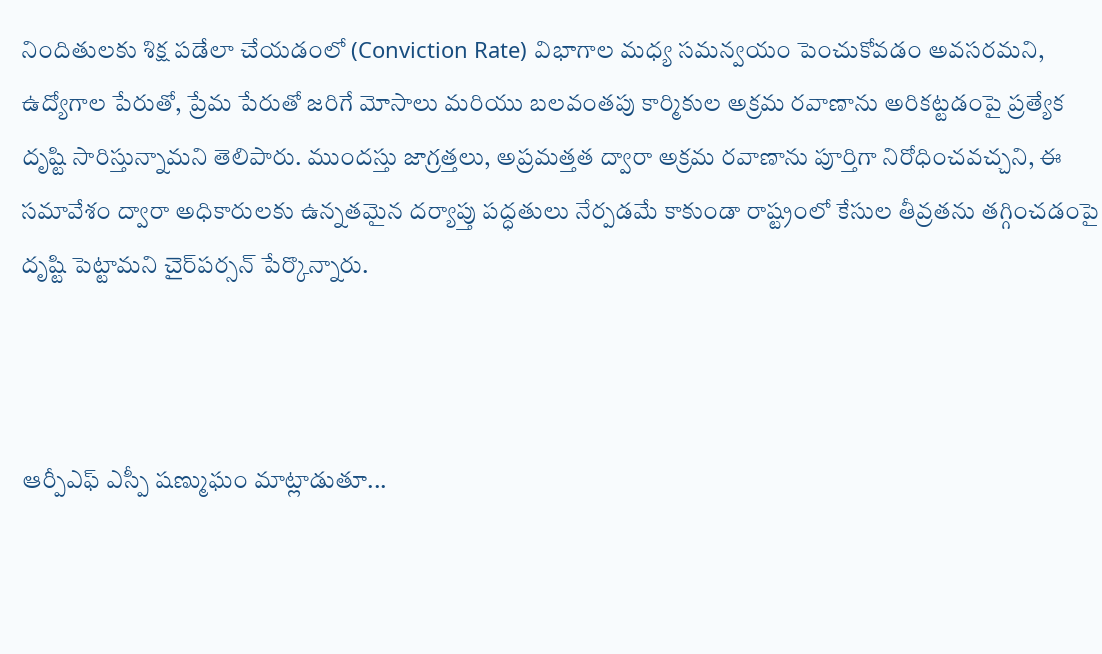నిందితులకు శిక్ష పడేలా చేయడంలో (Conviction Rate) విభాగాల మధ్య సమన్వయం పెంచుకోవడం అవసరమని, ఉద్యోగాల పేరుతో, ప్రేమ పేరుతో జరిగే మోసాలు మరియు బలవంతపు కార్మికుల అక్రమ రవాణాను అరికట్టడంపై ప్రత్యేక దృష్టి సారిస్తున్నామని తెలిపారు. ముందస్తు జాగ్రత్తలు, అప్రమత్తత ద్వారా అక్రమ రవాణాను పూర్తిగా నిరోధించవచ్చని, ఈ సమావేశం ద్వారా అధికారులకు ఉన్నతమైన దర్యాప్తు పద్ధతులు నేర్పడమే కాకుండా రాష్ట్రంలో కేసుల తీవ్రతను తగ్గించడంపై దృష్టి పెట్టామని చైర్‌పర్సన్ పేర్కొన్నారు.



ఆర్పీఎఫ్ ఎస్పీ షణ్ముఘం మాట్లాడుతూ...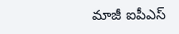మాజీ ఐపీఎస్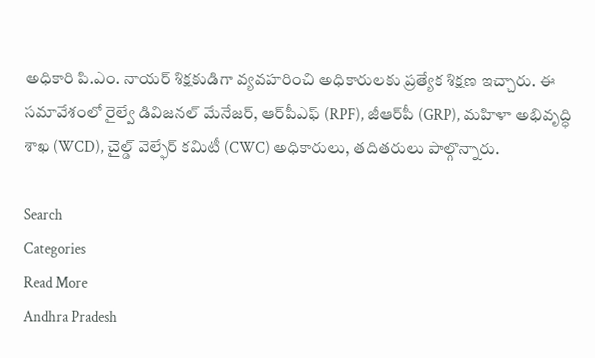అధికారి పి.ఎం. నాయర్ శిక్షకుడిగా వ్యవహరించి అధికారులకు ప్రత్యేక శిక్షణ ఇచ్చారు. ఈ సమావేశంలో రైల్వే డివిజనల్ మేనేజర్, ఆర్‌పీఎఫ్ (RPF), జీఆర్‌పీ (GRP), మహిళా అభివృద్ధి శాఖ (WCD), చైల్డ్ వెల్ఫేర్ కమిటీ (CWC) అధికారులు, తదితరులు పాల్గొన్నారు.

Search
Categories
Read More
Andhra Pradesh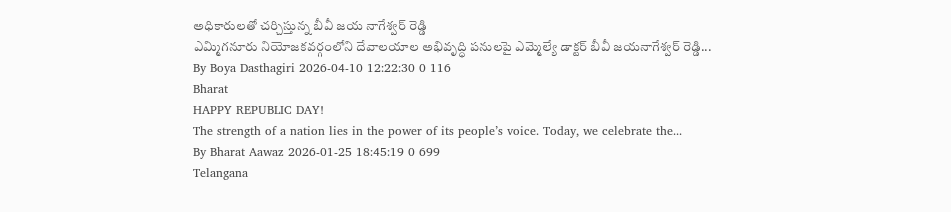అధికారులతో చర్చిస్తున్న బీవీ జయ నాగేశ్వర్ రెడ్డి
ఎమ్మిగనూరు నియోజకవర్గంలోని దేవాలయాల అభివృద్ధి పనులపై ఎమ్మెల్యే డాక్టర్ బీవీ జయనాగేశ్వర్ రెడ్డి...
By Boya Dasthagiri 2026-04-10 12:22:30 0 116
Bharat
HAPPY REPUBLIC DAY!
The strength of a nation lies in the power of its people’s voice. Today, we celebrate the...
By Bharat Aawaz 2026-01-25 18:45:19 0 699
Telangana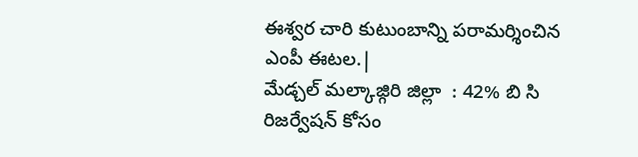ఈశ్వర చారి కుటుంబాన్ని పరామర్శించిన ఎంపీ ఈటల.|
మేడ్చల్ మల్కాజ్గిరి జిల్లా  : 42% బి సి రిజర్వేషన్ కోసం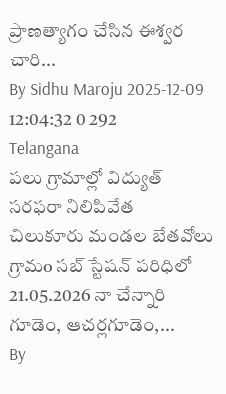ప్రాణత్యాగం చేసిన ఈశ్వర చారి...
By Sidhu Maroju 2025-12-09 12:04:32 0 292
Telangana
పలు గ్రామాల్లో విద్యుత్ సరఫరా నిలిపివేత
చిలుకూరు మండల బేతవోలు గ్రామo సబ్ స్టేషన్ పరిధిలో 21.05.2026 నా చేన్నారి గూడెం, ఆచర్లగూడెం,...
By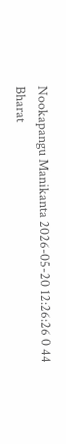Nookapangu Manikanta 2026-05-20 12:26:26 0 44
Bharat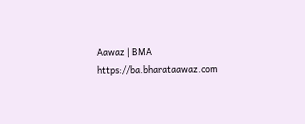Aawaz | BMA https://ba.bharataawaz.com